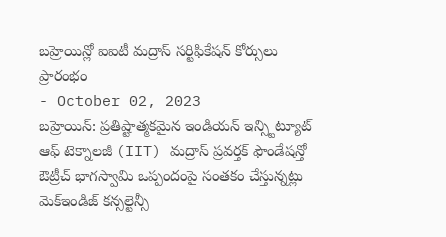బహ్రెయిన్లో ఐఐటీ మద్రాస్ సర్టిఫికేషన్ కోర్సులు ప్రారంభం
- October 02, 2023
బహ్రెయిన్: ప్రతిష్టాత్మకమైన ఇండియన్ ఇన్స్టిట్యూట్ ఆఫ్ టెక్నాలజీ (IIT) మద్రాస్ ప్రవర్తక్ ఫౌండేషన్తో ఔట్రీచ్ భాగస్వామి ఒప్పందంపై సంతకం చేస్తున్నట్లు మెక్ఇండిజ్ కన్సల్టెన్సీ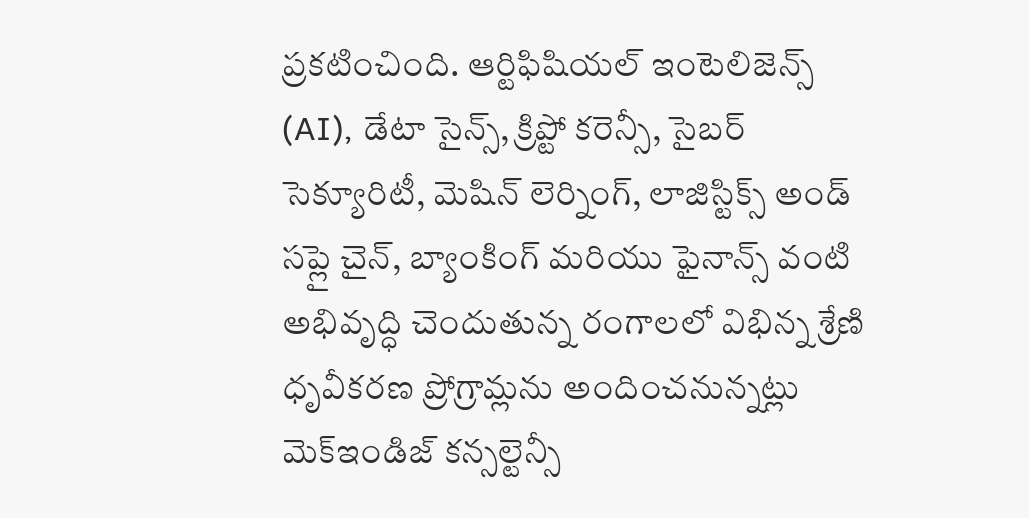ప్రకటించింది. ఆర్టిఫిషియల్ ఇంటెలిజెన్స్ (AI), డేటా సైన్స్, క్రిప్టో కరెన్సీ, సైబర్ సెక్యూరిటీ, మెషిన్ లెర్నింగ్, లాజిస్టిక్స్ అండ్ సప్లై చైన్, బ్యాంకింగ్ మరియు ఫైనాన్స్ వంటి అభివృద్ధి చెందుతున్న రంగాలలో విభిన్న శ్రేణి ధృవీకరణ ప్రోగ్రామ్లను అందించనున్నట్లు మెక్ఇండిజ్ కన్సల్టెన్సీ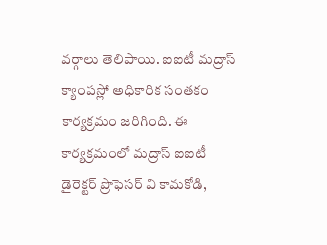వర్గాలు తెలిపాయి. ఐఐటీ మద్రాస్ క్యాంపస్లో అధికారిక సంతకం కార్యక్రమం జరిగింది. ఈ కార్యక్రమంలో మద్రాస్ ఐఐటీ డైరెక్టర్ ప్రొఫెసర్ వి కామకోడి,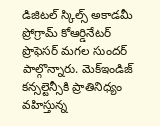డిజిటల్ స్కిల్స్ అకాడమీ ప్రోగ్రామ్ కోఆర్డినేటర్ ప్రొఫెసర్ మగల సుందర్ పాల్గొన్నారు. మెక్ఇండిజ్ కన్సల్టెన్సీకి ప్రాతినిధ్యం వహిస్తున్న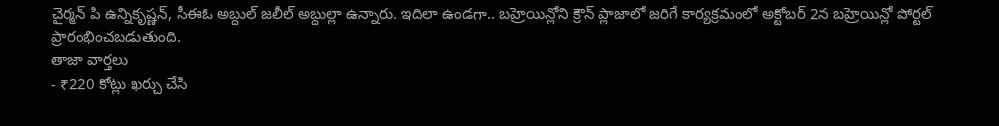చైర్మన్ పి ఉన్నికృష్ణన్, సీఈఓ అబ్దుల్ జలీల్ అబ్దుల్లా ఉన్నారు. ఇదిలా ఉండగా.. బహ్రెయిన్లోని క్రౌన్ ప్లాజాలో జరిగే కార్యక్రమంలో అక్టోబర్ 2న బహ్రెయిన్లో పోర్టల్ ప్రారంభించబడుతుంది.
తాజా వార్తలు
- ₹220 కోట్లు ఖర్చు చేసి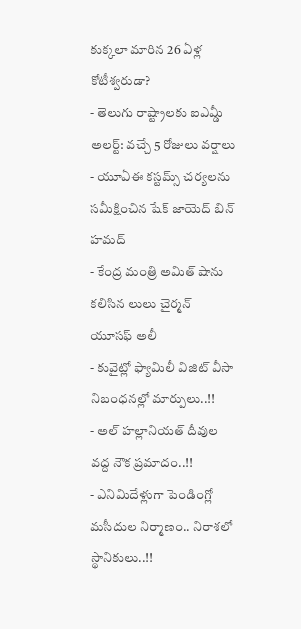కుక్కలా మారిన 26 ఏళ్ల కోటీశ్వరుడా?
- తెలుగు రాష్ట్రాలకు ఐఎమ్డీ అలర్ట్: వచ్చే 5 రోజులు వర్షాలు
- యూఏఈ కస్టమ్స్ చర్యలను సమీక్షించిన షేక్ జాయెద్ బిన్ హమద్
- కేంద్ర మంత్రి అమిత్ షాను కలిసిన లులు చైర్మన్ యూసఫ్ అలీ
- కువైట్లో ఫ్యామిలీ విజిట్ వీసా నిబంధనల్లో మార్పులు..!!
- అల్ హల్లానియత్ దీవుల వద్ద నౌక ప్రమాదం..!!
- ఎనిమిదేళ్లుగా పెండింగ్లో మసీదుల నిర్మాణం.. నిరాశలో స్థానికులు..!!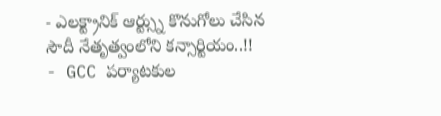- ఎలక్ట్రానిక్ ఆర్ట్స్ను కొనుగోలు చేసిన సౌదీ నేతృత్వంలోని కన్సార్టియం..!!
- GCC పర్యాటకుల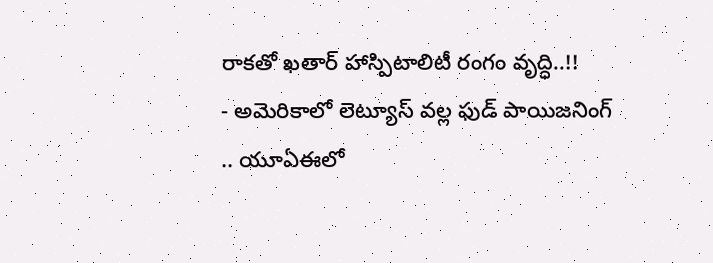రాకతో ఖతార్ హాస్పిటాలిటీ రంగం వృద్ధి..!!
- అమెరికాలో లెట్యూస్ వల్ల ఫుడ్ పాయిజనింగ్ .. యూఏఈలో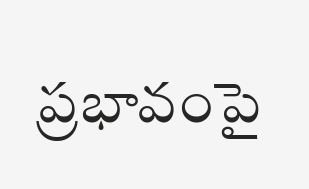ప్రభావంపై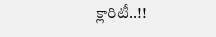క్లారిటీ..!!